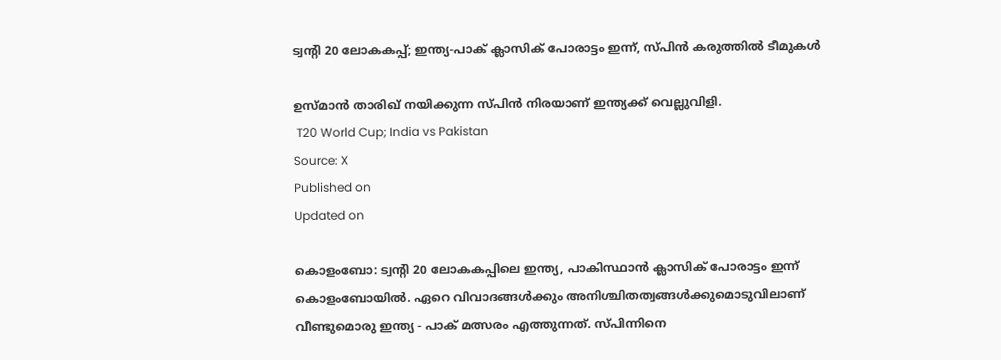ട്വന്റി 20 ലോകകപ്പ്; ഇന്ത്യ-പാക് ക്ലാസിക് പോരാട്ടം ഇന്ന്, സ്പിൻ കരുത്തിൽ ടീമുകൾ

ഉസ്മാൻ താരിഖ് നയിക്കുന്ന സ്പിൻ നിരയാണ് ഇന്ത്യക്ക് വെല്ലുവിളി.
 T20 World Cup; India vs Pakistan
Source: X
Published on
Updated on

കൊളംബോ: ട്വന്റി 20 ലോകകപ്പിലെ ഇന്ത്യ, പാകിസ്ഥാൻ ക്ലാസിക് പോരാട്ടം ഇന്ന് കൊളംബോയിൽ. ഏറെ വിവാദങ്ങൾക്കും അനിശ്ചിതത്വങ്ങൾക്കുമൊടുവിലാണ് വീണ്ടുമൊരു ഇന്ത്യ - പാക് മത്സരം എത്തുന്നത്. സ്പിന്നിനെ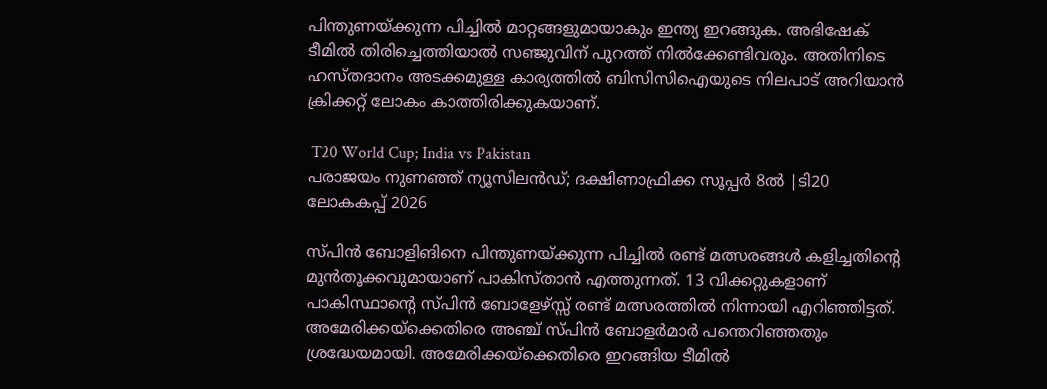പിന്തുണയ്ക്കുന്ന പിച്ചിൽ മാറ്റങ്ങളുമായാകും ഇന്ത്യ ഇറങ്ങുക. അഭിഷേക് ടീമിൽ തിരിച്ചെത്തിയാൽ സഞ്ജുവിന് പുറത്ത് നിൽക്കേണ്ടിവരും. അതിനിടെ ഹസ്തദാനം അടക്കമുള്ള കാര്യത്തിൽ ബിസിസിഐയുടെ നിലപാട് അറിയാൻ ക്രിക്കറ്റ് ലോകം കാത്തിരിക്കുകയാണ്.

 T20 World Cup; India vs Pakistan
പരാജയം നുണഞ്ഞ് ന്യൂസിലന്‍ഡ്; ദക്ഷിണാഫ്രിക്ക സൂപ്പര്‍ 8ല്‍ |ടി20 ലോകകപ്പ് 2026

സ്പിൻ ബോളിങിനെ പിന്തുണയ്ക്കുന്ന പിച്ചിൽ രണ്ട് മത്സരങ്ങൾ കളിച്ചതിന്റെ മുൻതൂക്കവുമായാണ് പാകിസ്താൻ എത്തുന്നത്. 13 വിക്കറ്റുകളാണ് പാകിസ്ഥാൻ്റെ സ്പിൻ ബോളേഴ്സ്സ് രണ്ട് മത്സരത്തിൽ നിന്നായി എറിഞ്ഞിട്ടത്. അമേരിക്കയ്ക്കെതിരെ അഞ്ച് സ്പിൻ ബോളർമാർ പന്തെറിഞ്ഞതും ശ്രദ്ധേയമായി. അമേരിക്കയ്ക്കെതിരെ ഇറങ്ങിയ ടീമിൽ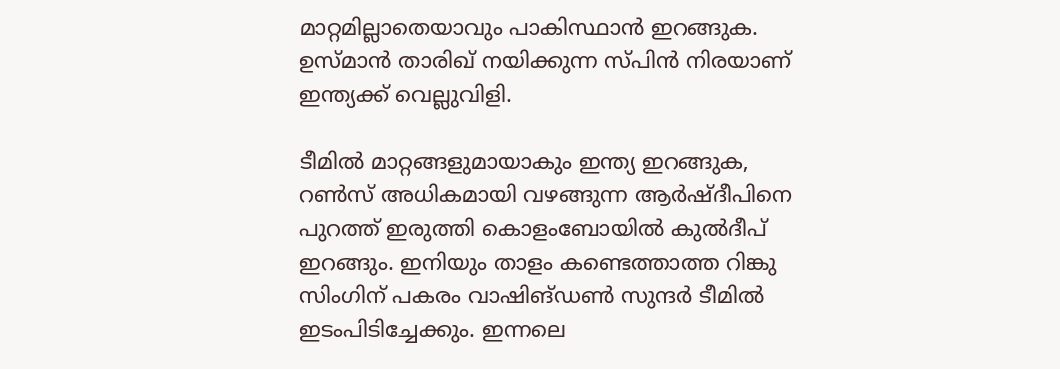മാറ്റമില്ലാതെയാവും പാകിസ്ഥാൻ ഇറങ്ങുക. ഉസ്മാൻ താരിഖ് നയിക്കുന്ന സ്പിൻ നിരയാണ് ഇന്ത്യക്ക് വെല്ലുവിളി.

ടീമിൽ മാറ്റങ്ങളുമായാകും ഇന്ത്യ ഇറങ്ങുക, റൺസ് അധികമായി വഴങ്ങുന്ന ആർഷ്ദീപിനെ പുറത്ത് ഇരുത്തി കൊളംബോയിൽ കുൽദീപ് ഇറങ്ങും. ഇനിയും താളം കണ്ടെത്താത്ത റിങ്കു സിംഗിന് പകരം വാഷിങ്ഡൺ സുന്ദർ ടീമിൽ ഇടംപിടിച്ചേക്കും. ഇന്നലെ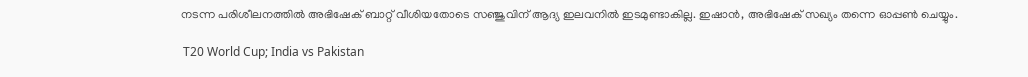നടന്ന പരിശീലനത്തിൽ അഭിഷേക് ബാറ്റ് വീശിയതോടെ സഞ്ജുവിന് ആദ്യ ഇലവനിൽ ഇടമുണ്ടാകില്ല. ഇഷാൻ, അഭിഷേക് സഖ്യം തന്നെ ഓപ്പൺ ചെയ്യും.

 T20 World Cup; India vs Pakistan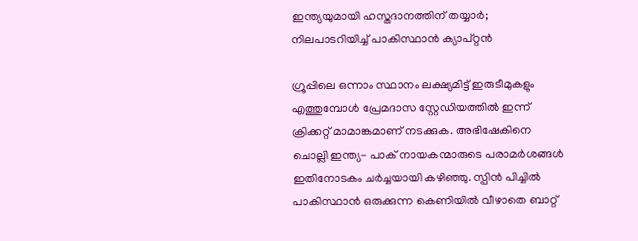ഇന്ത്യയുമായി ഹസ്തദാനത്തിന് തയ്യാര്‍; നിലപാടറിയിച്ച് പാകിസ്ഥാന്‍ ക്യാപ്റ്റന്‍

ഗ്രൂപ്പിലെ ഒന്നാം സ്ഥാനം ലക്ഷ്യമിട്ട് ഇരുടീമുകളും എത്തുമ്പോൾ പ്രേമദാസ സ്റ്റേഡിയത്തിൽ ഇന്ന് ക്രിക്കറ്റ് മാമാങ്കമാണ് നടക്കുക. അഭിഷേകിനെ ചൊല്ലി ഇന്ത്യ- പാക് നായകന്മാരുടെ പരാമർശങ്ങൾ ഇതിനോടകം ചർച്ചയായി കഴിഞ്ഞു. സ്പിൻ പിച്ചിൽ പാകിസ്ഥാൻ ഒരുക്കുന്ന കെണിയിൽ വീഴാതെ ബാറ്റ്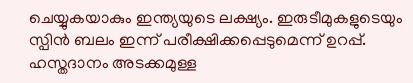ചെയ്യുകയാകും ഇന്ത്യയുടെ ലക്ഷ്യം. ഇരുടീമുകളുടെയും സ്പിൻ ബലം ഇന്ന് പരീക്ഷിക്കപ്പെടുമെന്ന് ഉറപ്പ്. ഹസ്തദാനം അടക്കമുള്ള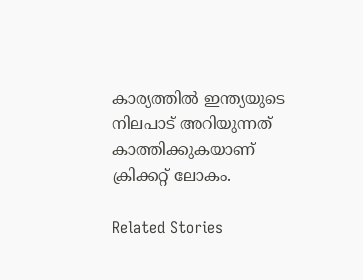കാര്യത്തിൽ ഇന്ത്യയുടെ നിലപാട് അറിയുന്നത് കാത്തിക്കുകയാണ് ക്രിക്കറ്റ് ലോകം.

Related Stories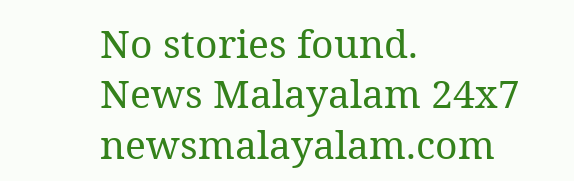No stories found.
News Malayalam 24x7
newsmalayalam.com